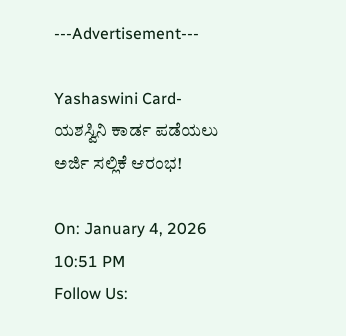---Advertisement---

Yashaswini Card-ಯಶಸ್ವಿನಿ ಕಾರ್ಡ ಪಡೆಯಲು ಅರ್ಜಿ ಸಲ್ಲಿಕೆ ಆರಂಭ!

On: January 4, 2026 10:51 PM
Follow Us: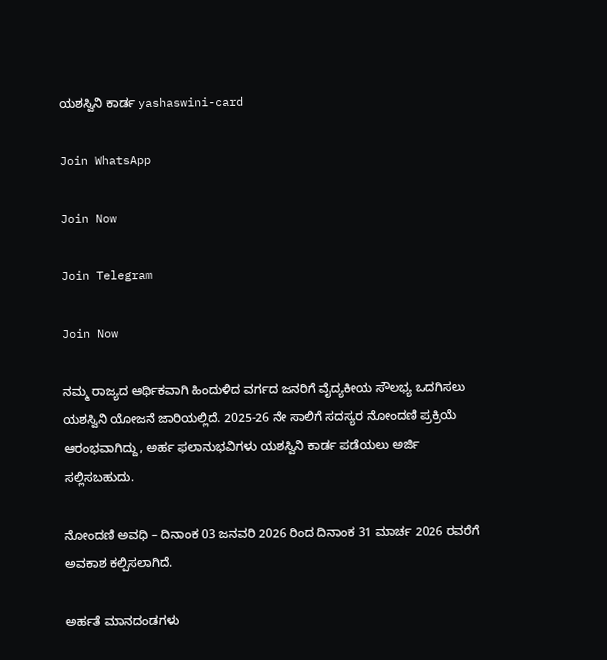ಯಶಸ್ವಿನಿ ಕಾರ್ಡ yashaswini-card

Join WhatsApp

Join Now

Join Telegram

Join Now

ನಮ್ಮ ರಾಜ್ಯದ ಆರ್ಥಿಕವಾಗಿ ಹಿಂದುಳಿದ ವರ್ಗದ ಜನರಿಗೆ ವೈದ್ಯಕೀಯ ಸೌಲಭ್ಯ ಒದಗಿಸಲು ಯಶಸ್ವಿನಿ ಯೋಜನೆ ಜಾರಿಯಲ್ಲಿದೆ. 2025-26 ನೇ ಸಾಲಿಗೆ ಸದಸ್ಯರ ನೋಂದಣಿ ಪ್ರಕ್ರಿಯೆ ಆರಂಭವಾಗಿದ್ದು, ಅರ್ಹ ಫಲಾನುಭವಿಗಳು ಯಶಸ್ವಿನಿ ಕಾರ್ಡ ಪಡೆಯಲು ಅರ್ಜಿ ಸಲ್ಲಿಸಬಹುದು.

ನೋಂದಣಿ ಅವಧಿ – ದಿನಾಂಕ 03 ಜನವರಿ 2026 ರಿಂದ ದಿನಾಂಕ 31 ಮಾರ್ಚ 2026 ರವರೆಗೆ ಅವಕಾಶ ಕಲ್ಪಿಸಲಾಗಿದೆ.

ಅರ್ಹತೆ ಮಾನದಂಡಗಳು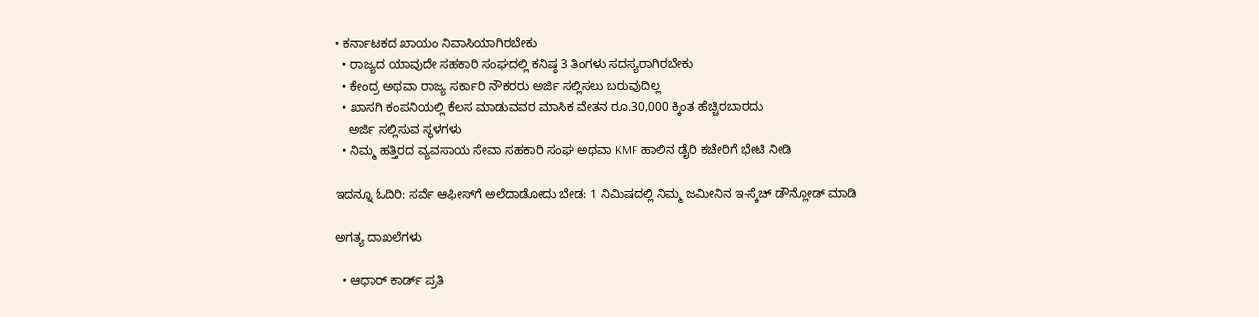• ಕರ್ನಾಟಕದ ಖಾಯಂ ನಿವಾಸಿಯಾಗಿರಬೇಕು
  • ರಾಜ್ಯದ ಯಾವುದೇ ಸಹಕಾರಿ ಸಂಘದಲ್ಲಿ ಕನಿಷ್ಠ 3 ತಿಂಗಳು ಸದಸ್ಯರಾಗಿರಬೇಕು
  • ಕೇಂದ್ರ ಅಥವಾ ರಾಜ್ಯ ಸರ್ಕಾರಿ ನೌಕರರು ಅರ್ಜಿ ಸಲ್ಲಿಸಲು ಬರುವುದಿಲ್ಲ
  • ಖಾಸಗಿ ಕಂಪನಿಯಲ್ಲಿ ಕೆಲಸ ಮಾಡುವವರ ಮಾಸಿಕ ವೇತನ ರೂ.30,000 ಕ್ಕಿಂತ ಹೆಚ್ಚಿರಬಾರದು
    ಅರ್ಜಿ ಸಲ್ಲಿಸುವ ಸ್ಥಳಗಳು
  • ನಿಮ್ಮ ಹತ್ತಿರದ ವ್ಯವಸಾಯ ಸೇವಾ ಸಹಕಾರಿ ಸಂಘ ಅಥವಾ KMF ಹಾಲಿನ ಡೈರಿ ಕಚೇರಿಗೆ ಭೇಟಿ ನೀಡಿ

ಇದನ್ನೂ ಓದಿರಿ: ಸರ್ವೆ ಆಫೀಸ್‌ಗೆ ಅಲೆದಾಡೋದು ಬೇಡ: 1 ನಿಮಿಷದಲ್ಲಿ ನಿಮ್ಮ ಜಮೀನಿನ ಇ-ಸ್ಕೆಚ್ ಡೌನ್ಲೋಡ್ ಮಾಡಿ

ಅಗತ್ಯ ದಾಖಲೆಗಳು

  • ಆಧಾರ್ ಕಾರ್ಡ್ ಪ್ರತಿ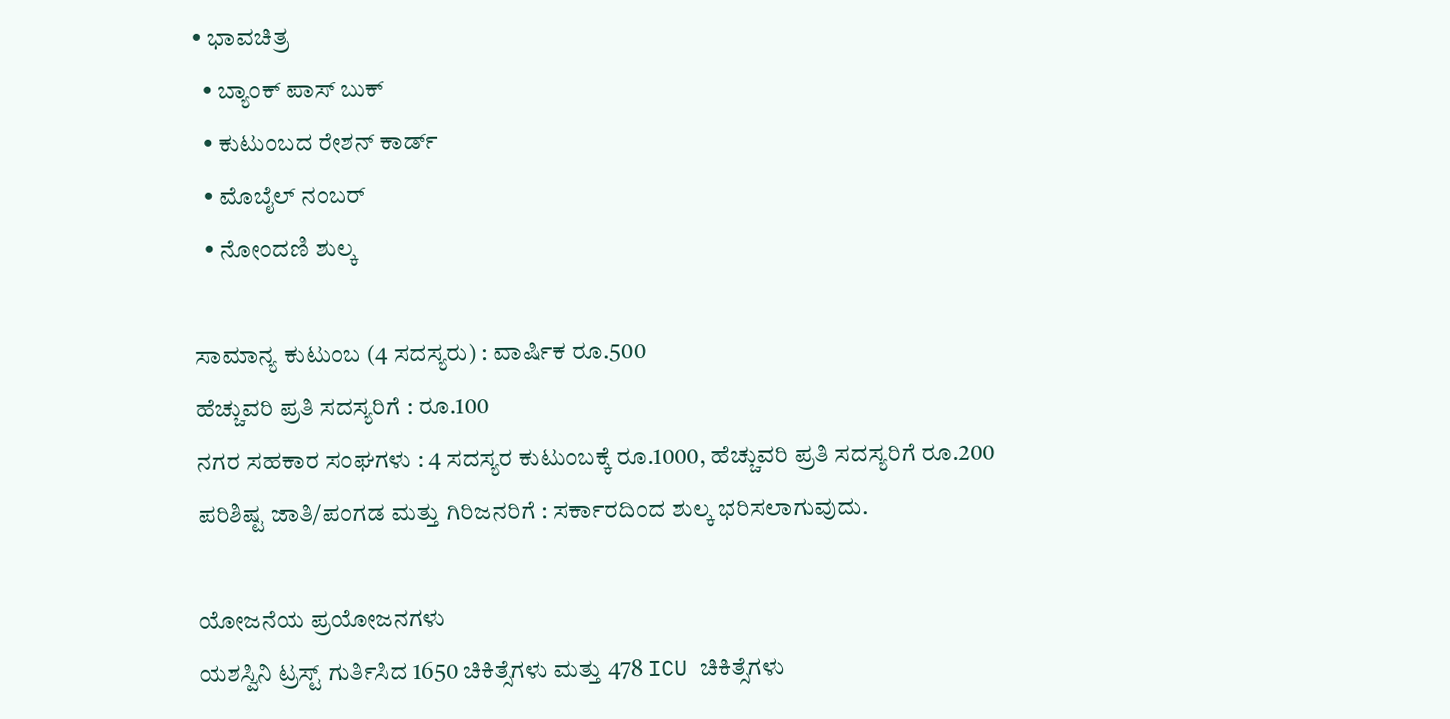• ಭಾವಚಿತ್ರ
  • ಬ್ಯಾಂಕ್ ಪಾಸ್ ಬುಕ್
  • ಕುಟುಂಬದ ರೇಶನ್ ಕಾರ್ಡ್
  • ಮೊಬೈಲ್ ನಂಬರ್
  • ನೋಂದಣಿ ಶುಲ್ಕ

ಸಾಮಾನ್ಯ ಕುಟುಂಬ (4 ಸದಸ್ಯರು) : ವಾರ್ಷಿಕ ರೂ.500
ಹೆಚ್ಚುವರಿ ಪ್ರತಿ ಸದಸ್ಯರಿಗೆ : ರೂ.100
ನಗರ ಸಹಕಾರ ಸಂಘಗಳು : 4 ಸದಸ್ಯರ ಕುಟುಂಬಕ್ಕೆ ರೂ.1000, ಹೆಚ್ಚುವರಿ ಪ್ರತಿ ಸದಸ್ಯರಿಗೆ ರೂ.200
ಪರಿಶಿಷ್ಟ ಜಾತಿ/ಪಂಗಡ ಮತ್ತು ಗಿರಿಜನರಿಗೆ : ಸರ್ಕಾರದಿಂದ ಶುಲ್ಕ ಭರಿಸಲಾಗುವುದು.

ಯೋಜನೆಯ ಪ್ರಯೋಜನಗಳು
ಯಶಸ್ವಿನಿ ಟ್ರಸ್ಟ್ ಗುರ್ತಿಸಿದ 1650 ಚಿಕಿತ್ಸೆಗಳು ಮತ್ತು 478 ICU ಚಿಕಿತ್ಸೆಗಳು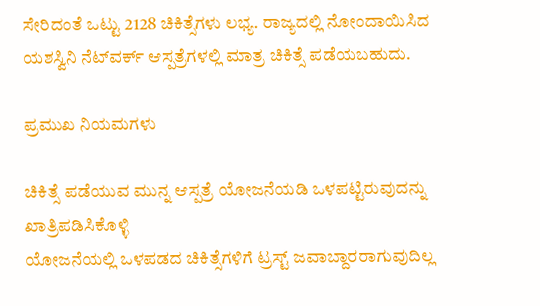ಸೇರಿದಂತೆ ಒಟ್ಟು 2128 ಚಿಕಿತ್ಸೆಗಳು ಲಭ್ಯ. ರಾಜ್ಯದಲ್ಲಿ ನೋಂದಾಯಿಸಿದ ಯಶಸ್ವಿನಿ ನೆಟ್‌ವರ್ಕ್ ಆಸ್ಪತ್ರೆಗಳಲ್ಲಿ ಮಾತ್ರ ಚಿಕಿತ್ಸೆ ಪಡೆಯಬಹುದು.

ಪ್ರಮುಖ ನಿಯಮಗಳು

ಚಿಕಿತ್ಸೆ ಪಡೆಯುವ ಮುನ್ನ ಆಸ್ಪತ್ರೆ ಯೋಜನೆಯಡಿ ಒಳಪಟ್ಟಿರುವುದನ್ನು ಖಾತ್ರಿಪಡಿಸಿಕೊಳ್ಳಿ
ಯೋಜನೆಯಲ್ಲಿ ಒಳಪಡದ ಚಿಕಿತ್ಸೆಗಳಿಗೆ ಟ್ರಸ್ಟ್ ಜವಾಬ್ದಾರರಾಗುವುದಿಲ್ಲ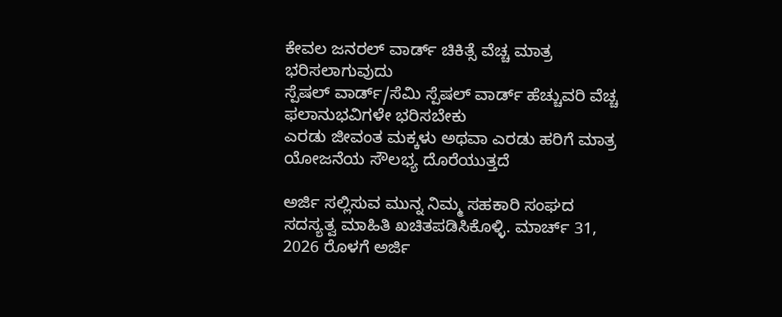ಕೇವಲ ಜನರಲ್ ವಾರ್ಡ್ ಚಿಕಿತ್ಸೆ ವೆಚ್ಚ ಮಾತ್ರ ಭರಿಸಲಾಗುವುದು
ಸ್ಪೆಷಲ್ ವಾರ್ಡ್/ಸೆಮಿ ಸ್ಪೆಷಲ್ ವಾರ್ಡ್ ಹೆಚ್ಚುವರಿ ವೆಚ್ಚ ಫಲಾನುಭವಿಗಳೇ ಭರಿಸಬೇಕು
ಎರಡು ಜೀವಂತ ಮಕ್ಕಳು ಅಥವಾ ಎರಡು ಹರಿಗೆ ಮಾತ್ರ ಯೋಜನೆಯ ಸೌಲಭ್ಯ ದೊರೆಯುತ್ತದೆ

ಅರ್ಜಿ ಸಲ್ಲಿಸುವ ಮುನ್ನ ನಿಮ್ಮ ಸಹಕಾರಿ ಸಂಘದ ಸದಸ್ಯತ್ವ ಮಾಹಿತಿ ಖಚಿತಪಡಿಸಿಕೊಳ್ಳಿ. ಮಾರ್ಚ್ 31, 2026 ರೊಳಗೆ ಅರ್ಜಿ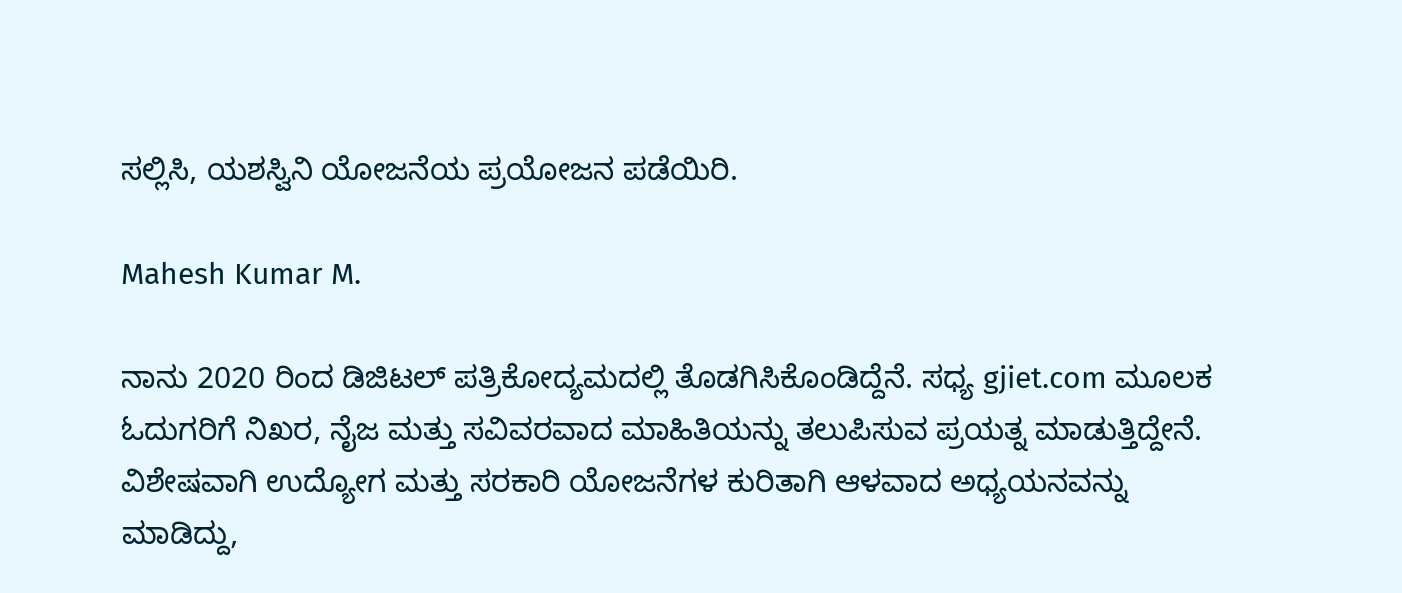ಸಲ್ಲಿಸಿ, ಯಶಸ್ವಿನಿ ಯೋಜನೆಯ ಪ್ರಯೋಜನ ಪಡೆಯಿರಿ.

Mahesh Kumar M.

ನಾನು 2020 ರಿಂದ ಡಿಜಿಟಲ್ ಪತ್ರಿಕೋದ್ಯಮದಲ್ಲಿ ತೊಡಗಿಸಿಕೊಂಡಿದ್ದೆನೆ. ಸಧ್ಯ gjiet.com ಮೂಲಕ ಓದುಗರಿಗೆ ನಿಖರ, ನೈಜ ಮತ್ತು ಸವಿವರವಾದ ಮಾಹಿತಿಯನ್ನು ತಲುಪಿಸುವ ಪ್ರಯತ್ನ ಮಾಡುತ್ತಿದ್ದೇನೆ. ವಿಶೇಷವಾಗಿ ಉದ್ಯೋಗ ಮತ್ತು ಸರಕಾರಿ ಯೋಜನೆಗಳ ಕುರಿತಾಗಿ ಆಳವಾದ ಅಧ್ಯಯನವನ್ನು ಮಾಡಿದ್ದು,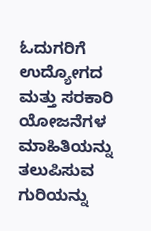ಓದುಗರಿಗೆ ಉದ್ಯೋಗದ ಮತ್ತು ಸರಕಾರಿ ಯೋಜನೆಗಳ ಮಾಹಿತಿಯನ್ನು ತಲುಪಿಸುವ ಗುರಿಯನ್ನು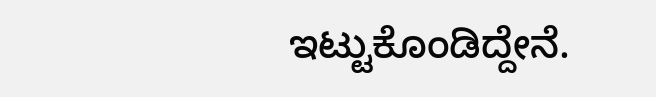ಇಟ್ಟುಕೊಂಡಿದ್ದೇನೆ.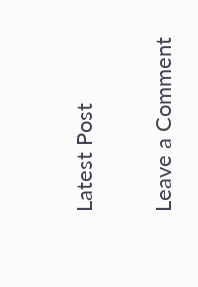Latest Post

Leave a Comment